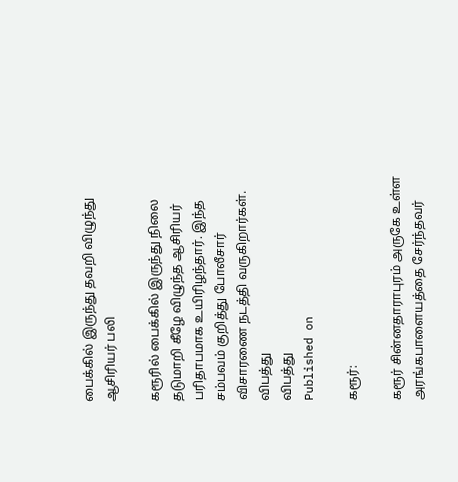பைக்கில் இருந்து தவறி விழுந்து ஆசிரியர் பலி

கரூரில் பைக்கில் இருந்து நிலை தடுமாறி கீழே விழுந்த ஆசிரியர் பரிதாபமாக உயிரிழந்தார். இந்த சம்பவம் குறித்து போலீசார் விசாரணை நடத்தி வருகிறார்கள்.
விபத்து
விபத்து
Published on

கரூர்:

கரூர் சின்னதாராபுரம் அருகே உள்ள அரங்கபாளையத்தை சேர்ந்தவர்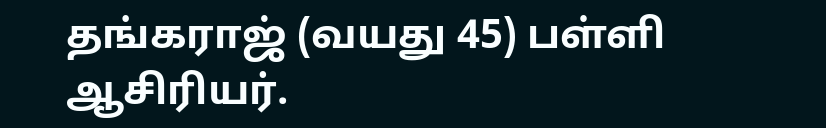தங்கராஜ் (வயது 45) பள்ளி ஆசிரியர்.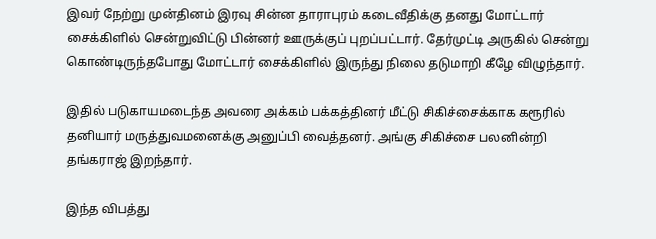இவர் நேற்று முன்தினம் இரவு சின்ன தாராபுரம் கடைவீதிக்கு தனது மோட்டார் சைக்கிளில் சென்றுவிட்டு பின்னர் ஊருக்குப் புறப்பட்டார். தேர்முட்டி அருகில் சென்று கொண்டிருந்தபோது மோட்டார் சைக்கிளில் இருந்து நிலை தடுமாறி கீழே விழுந்தார்.

இதில் படுகாயமடைந்த அவரை அக்கம் பக்கத்தினர் மீட்டு சிகிச்சைக்காக கரூரில் தனியார் மருத்துவமனைக்கு அனுப்பி வைத்தனர். அங்கு சிகிச்சை பலனின்றி தங்கராஜ் இறந்தார்.

இந்த விபத்து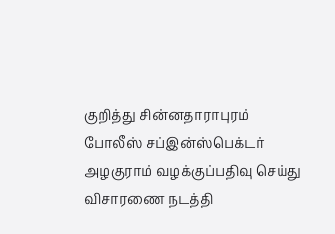குறித்து சின்னதாராபுரம் போலீஸ் சப்இன்ஸ்பெக்டர் அழகுராம் வழக்குப்பதிவு செய்து விசாரணை நடத்தி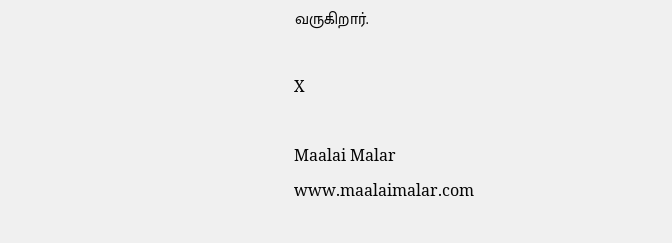வருகிறார்.

X

Maalai Malar
www.maalaimalar.com